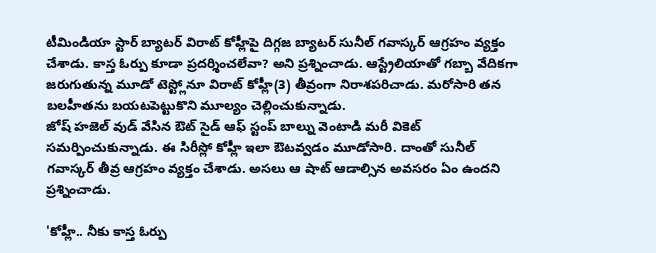టీమిండియా స్టార్ బ్యాటర్ విరాట్ కోహ్లీపై దిగ్గజ బ్యాటర్ సునీల్ గవాస్కర్ ఆగ్రహం వ్యక్తం చేశాడు. కాస్త ఓర్పు కూడా ప్రదర్శించలేవా? అని ప్రశ్నించాడు. ఆస్ట్రేలియాతో గబ్బా వేదికగా జరుగుతున్న మూడో టెస్ట్లోనూ విరాట్ కోహ్లీ(3) తీవ్రంగా నిరాశపరిచాడు. మరోసారి తన బలహీతను బయటపెట్టుకొని మూల్యం చెల్లించుకున్నాడు.
జోష్ హజెల్ వుడ్ వేసిన ఔట్ సైడ్ ఆఫ్ స్టంప్ బాల్ను వెంటాడి మరీ వికెట్ సమర్పించుకున్నాడు. ఈ సిరీస్లో కోహ్లీ ఇలా ఔటవ్వడం మూడోసారి. దాంతో సునీల్ గవాస్కర్ తీవ్ర ఆగ్రహం వ్యక్తం చేశాడు. అసలు ఆ షాట్ ఆడాల్సిన అవసరం ఏం ఉందని ప్రశ్నించాడు.

'కోహ్లీ.. నీకు కాస్త ఓర్పు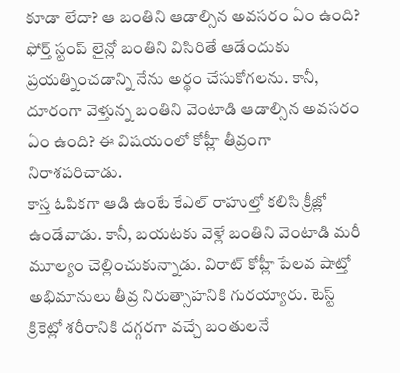కూడా లేదా? ఆ బంతిని ఆడాల్సిన అవసరం ఏం ఉంది? ఫోర్త్ స్టంప్ లైన్లో బంతిని విసిరితే ఆడేందుకు ప్రయత్నించడాన్ని నేను అర్థం చేసుకోగలను. కానీ, దూరంగా వెళ్తున్న బంతిని వెంటాడి ఆడాల్సిన అవసరం ఏం ఉంది? ఈ విషయంలో కోహ్లీ తీవ్రంగా నిరాశపరిచాడు.
కాస్త ఓపికగా ఆడి ఉంటే కేఎల్ రాహుల్తో కలిసి క్రీజ్లో ఉండేవాడు. కానీ, బయటకు వెళ్లే బంతిని వెంటాడి మరీ మూల్యం చెల్లించుకున్నాడు. విరాట్ కోహ్లీ పేలవ షాట్తో అభిమానులు తీవ్ర నిరుత్సాహనికి గురయ్యారు. టెస్ట్ క్రికెట్లో శరీరానికి దగ్గరగా వచ్చే బంతులనే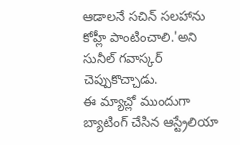ఆడాలనే సచిన్ సలహాను కోహ్లీ పాంటించాలి.'అని సునీల్ గవాస్కర్ చెప్పుకొచ్చాడు.
ఈ మ్యాచ్లో ముందుగా బ్యాటింగ్ చేసిన ఆస్ట్రేలియా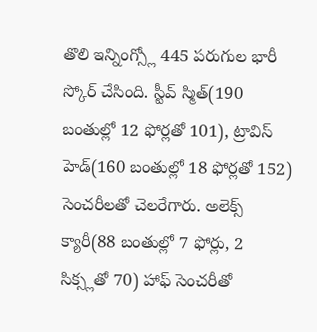తొలి ఇన్నింగ్స్లో 445 పరుగుల భారీ స్కోర్ చేసింది. స్టీవ్ స్మిత్(190 బంతుల్లో 12 ఫోర్లతో 101), ట్రావిస్ హెడ్(160 బంతుల్లో 18 ఫోర్లతో 152) సెంచరీలతో చెలరేగారు. అలెక్స్ క్యారీ(88 బంతుల్లో 7 ఫోర్లు, 2 సిక్స్లతో 70) హాఫ్ సెంచరీతో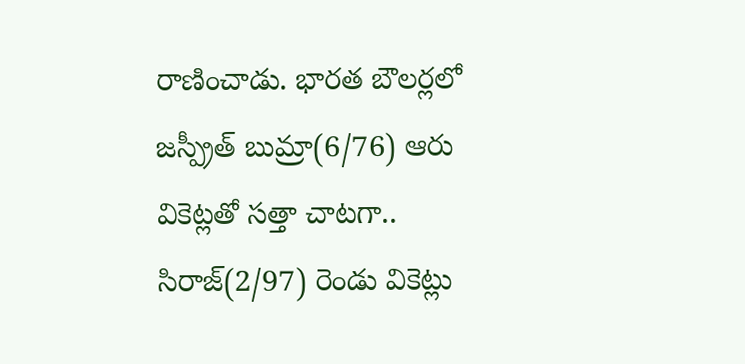రాణించాడు. భారత బౌలర్లలో జస్ప్రీత్ బుమ్రా(6/76) ఆరు వికెట్లతో సత్తా చాటగా.. సిరాజ్(2/97) రెండు వికెట్లు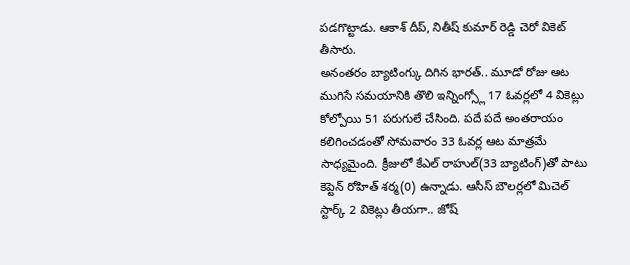పడగొట్టాడు. ఆకాశ్ దీప్, నితీష్ కుమార్ రెడ్డి చెరో వికెట్ తీసారు.
అనంతరం బ్యాటింగ్కు దిగిన భారత్.. మూడో రోజు ఆట ముగిసే సమయానికి తొలి ఇన్నింగ్స్లో 17 ఓవర్లలో 4 వికెట్లు కోల్పోయి 51 పరుగులే చేసింది. పదే పదే అంతరాయం కలిగించడంతో సోమవారం 33 ఓవర్ల ఆట మాత్రమే సాధ్యమైంది. క్రీజులో కేఎల్ రాహుల్(33 బ్యాటింగ్)తో పాటు కెప్టెన్ రోహిత్ శర్మ(0) ఉన్నాడు. ఆసీస్ బౌలర్లలో మిచెల్ స్టార్క్ 2 వికెట్లు తీయగా.. జోష్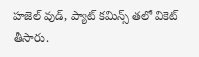హజెల్ వుడ్, ప్యాట్ కమిన్స్ తలో వికెట్ తీసారు.